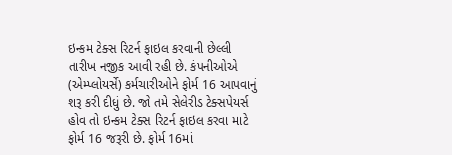ઇન્કમ ટેક્સ રિટર્ન ફાઇલ કરવાની છેલ્લી તારીખ નજીક આવી રહી છે. કંપનીઓએ (એમ્પ્લોયર્સે) કર્મચારીઓને ફોર્મ 16 આપવાનું શરૂ કરી દીધું છે. જો તમે સેલેરીડ ટેક્સપેયર્સ હોવ તો ઇન્કમ ટેક્સ રિટર્ન ફાઇલ કરવા માટે ફોર્મ 16 જરૂરી છે. ફોર્મ 16માં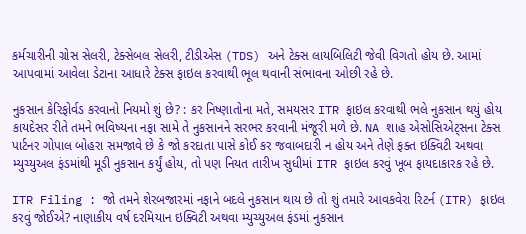કર્મચારીની ગ્રોસ સેલરી, ટેક્સેબલ સેલરી, ટીડીએસ (TDS) અને ટેક્સ લાયબિલિટી જેવી વિગતો હોય છે. આમાં આપવામાં આવેલા ડેટાના આધારે ટેક્સ ફાઇલ કરવાથી ભૂલ થવાની સંભાવના ઓછી રહે છે.

નુકસાન કેરિફોર્વડ કરવાનો નિયમો શું છે? : કર નિષ્ણાતોના મતે, સમયસર ITR ફાઇલ કરવાથી ભલે નુકસાન થયું હોય કાયદેસર રીતે તમને ભવિષ્યના નફા સામે તે નુકસાનને સરભર કરવાની મંજૂરી મળે છે. NA શાહ એસોસિએટ્સના ટેક્સ પાર્ટનર ગોપાલ બોહરા સમજાવે છે કે જો કરદાતા પાસે કોઈ કર જવાબદારી ન હોય અને તેણે ફક્ત ઇક્વિટી અથવા મ્યુચ્યુઅલ ફંડમાંથી મૂડી નુકસાન કર્યું હોય, તો પણ નિયત તારીખ સુધીમાં ITR ફાઇલ કરવું ખૂબ ફાયદાકારક રહે છે.

ITR Filing : જો તમને શેરબજારમાં નફાને બદલે નુકસાન થાય છે તો શું તમારે આવકવેરા રિટર્ન (ITR) ફાઇલ કરવું જોઈએ? નાણાકીય વર્ષ દરમિયાન ઇક્વિટી અથવા મ્યુચ્યુઅલ ફંડમાં નુકસાન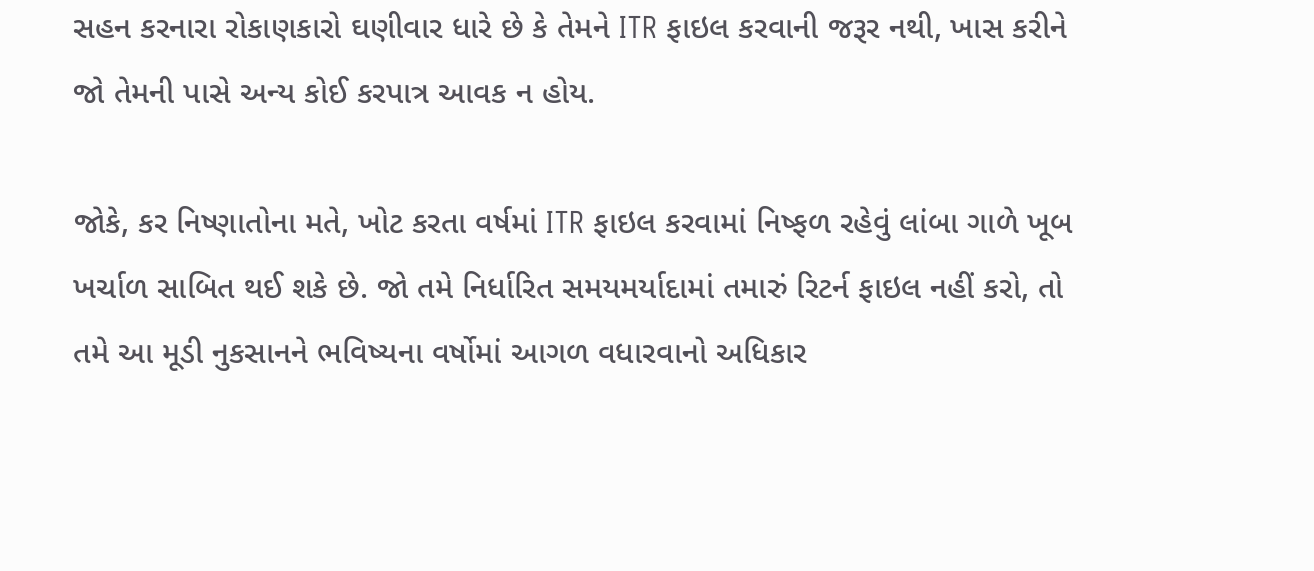સહન કરનારા રોકાણકારો ઘણીવાર ધારે છે કે તેમને ITR ફાઇલ કરવાની જરૂર નથી, ખાસ કરીને જો તેમની પાસે અન્ય કોઈ કરપાત્ર આવક ન હોય.

જોકે, કર નિષ્ણાતોના મતે, ખોટ કરતા વર્ષમાં ITR ફાઇલ કરવામાં નિષ્ફળ રહેવું લાંબા ગાળે ખૂબ ખર્ચાળ સાબિત થઈ શકે છે. જો તમે નિર્ધારિત સમયમર્યાદામાં તમારું રિટર્ન ફાઇલ નહીં કરો, તો તમે આ મૂડી નુકસાનને ભવિષ્યના વર્ષોમાં આગળ વધારવાનો અધિકાર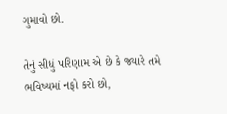ગુમાવો છો.

તેનું સીધું પરિણામ એ છે કે જ્યારે તમે ભવિષ્યમાં નફો કરો છો,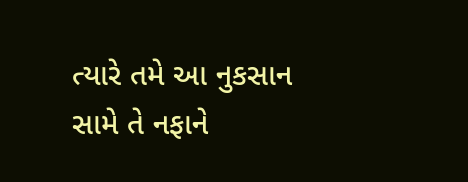ત્યારે તમે આ નુકસાન સામે તે નફાને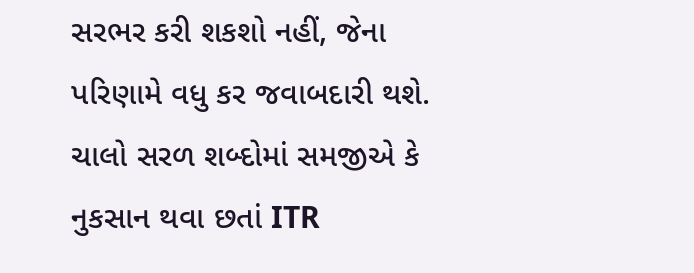સરભર કરી શકશો નહીં, જેના પરિણામે વધુ કર જવાબદારી થશે. ચાલો સરળ શબ્દોમાં સમજીએ કે નુકસાન થવા છતાં ITR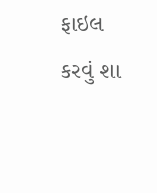ફાઇલ કરવું શા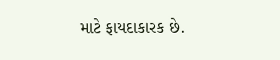માટે ફાયદાકારક છે.